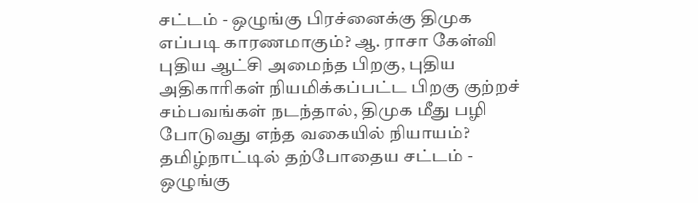சட்டம் - ஒழுங்கு பிரச்னைக்கு திமுக எப்படி காரணமாகும்? ஆ. ராசா கேள்வி
புதிய ஆட்சி அமைந்த பிறகு, புதிய அதிகாரிகள் நியமிக்கப்பட்ட பிறகு குற்றச் சம்பவங்கள் நடந்தால், திமுக மீது பழி போடுவது எந்த வகையில் நியாயம்?
தமிழ்நாட்டில் தற்போதைய சட்டம் - ஒழுங்கு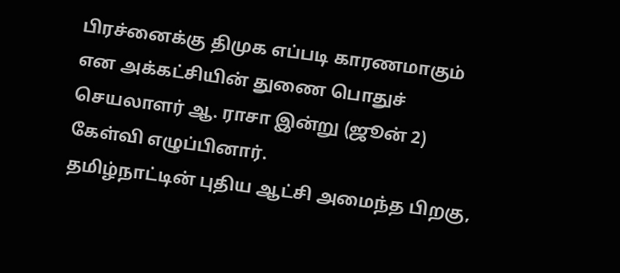பிரச்னைக்கு திமுக எப்படி காரணமாகும் என அக்கட்சியின் துணை பொதுச் செயலாளர் ஆ. ராசா இன்று (ஜூன் 2) கேள்வி எழுப்பினார்.
தமிழ்நாட்டின் புதிய ஆட்சி அமைந்த பிறகு,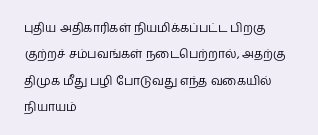புதிய அதிகாரிகள் நியமிக்கப்பட்ட பிறகு குற்றச் சம்பவங்கள் நடைபெற்றால், அதற்கு திமுக மீது பழி போடுவது எந்த வகையில் நியாயம்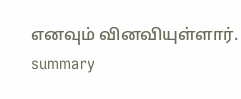எனவும் வினவியுள்ளார்.
summary